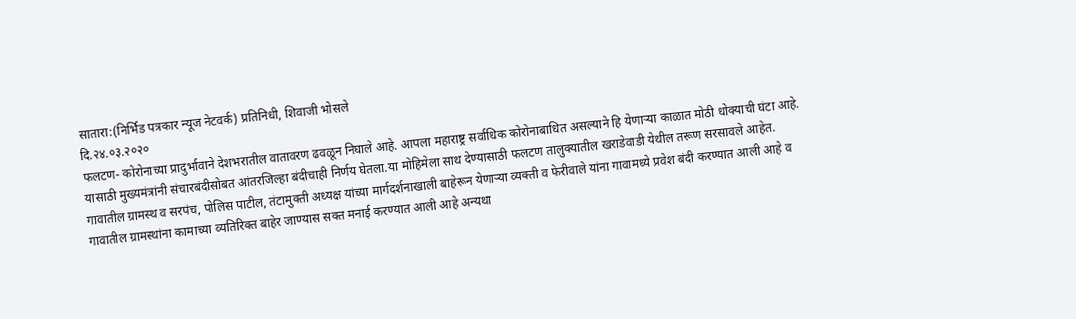सातारा:(निर्भिड पत्रकार न्यूज नेटवर्क) प्रतिनिधी, शिवाजी भोसले
दि.२४.०३.२०२०
फलटण- कोरोनाच्या प्रादुर्भावाने देशभरातील वातावरण ढवळून निघाले आहे. आपला महाराष्ट्र सर्वाधिक कोरोनाबाधित असल्याने हि येणाऱ्या काळात मोठी धोक्याची घंटा आहे. यासाठी मुख्यमंत्रांनी संचारबंदीसोबत आंतरजिल्हा बंदीचाही निर्णय घेतला.या मोहिमेला साथ देण्यासाठी फलटण तालुक्यातील खराडेवाडी येथील तरूण सरसावले आहेत.
गावातील ग्रामस्थ व सरपंच, पोलिस पाटील, तंटामुक्ती अध्यक्ष यांच्या मार्गदर्शनाखाली बाहेरून येणाऱ्या व्यक्ती व फेरीवाले यांना गावामध्ये प्रवेश बंदी करण्यात आली आहे व गावातील ग्रामस्थांना कामाच्या व्यतिरिक्त बाहेर जाण्यास सक्त मनाई करण्यात आली आहे अन्यथा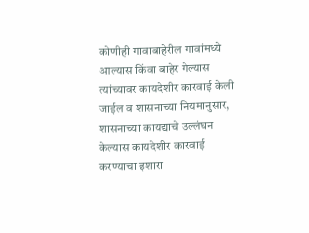कोणीही गावाबाहेरील गावांमध्ये आल्यास किंवा बाहेर गेल्यास त्यांच्यावर कायदेशीर कारवाई केली जाईल व शासनाच्या नियमानुसार, शासनाच्या कायद्याचे उल्लंघन केल्यास कायदेशीर कारवाई करण्याचा इशारा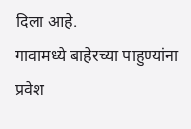दिला आहे.
गावामध्ये बाहेरच्या पाहुण्यांना प्रवेश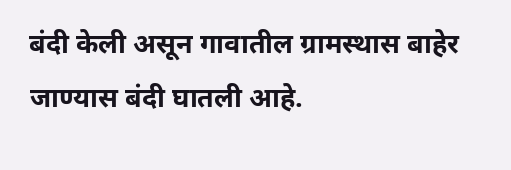बंदी केली असून गावातील ग्रामस्थास बाहेर जाण्यास बंदी घातली आहे.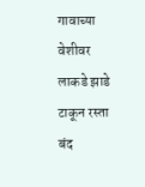गावाच्या वेशीवर लाकडे झाडे टाकून रस्ता बंद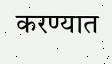करण्यात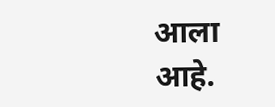आला आहे.